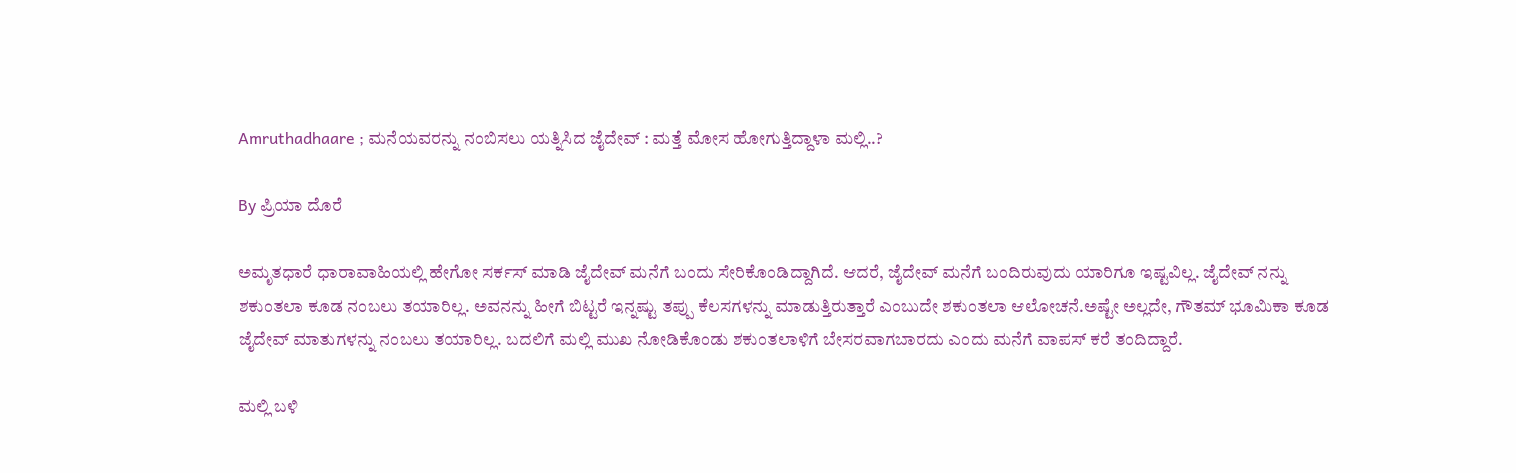Amruthadhaare ; ಮನೆಯವರನ್ನು ನಂಬಿಸಲು ಯತ್ನಿಸಿದ ಜೈದೇವ್ : ಮತ್ತೆ ಮೋಸ ಹೋಗುತ್ತಿದ್ದಾಳಾ ಮಲ್ಲಿ..?

By ಪ್ರಿಯಾ ದೊರೆ

ಅಮೃತಧಾರೆ ಧಾರಾವಾಹಿಯಲ್ಲಿ ಹೇಗೋ ಸರ್ಕಸ್ ಮಾಡಿ ಜೈದೇವ್ ಮನೆಗೆ ಬಂದು ಸೇರಿಕೊಂಡಿದ್ದಾಗಿದೆ. ಆದರೆ, ಜೈದೇವ್ ಮನೆಗೆ ಬಂದಿರುವುದು ಯಾರಿಗೂ ಇಷ್ಟವಿಲ್ಲ. ಜೈದೇವ್ ನನ್ನು ಶಕುಂತಲಾ ಕೂಡ ನಂಬಲು ತಯಾರಿಲ್ಲ. ಅವನನ್ನು ಹೀಗೆ ಬಿಟ್ಟರೆ ಇನ್ನಷ್ಟು ತಪ್ಪು ಕೆಲಸಗಳನ್ನು ಮಾಡುತ್ತಿರುತ್ತಾರೆ ಎಂಬುದೇ ಶಕುಂತಲಾ ಆಲೋಚನೆ.ಅಷ್ಟೇ ಅಲ್ಲದೇ, ಗೌತಮ್ ಭೂಮಿಕಾ ಕೂಡ ಜೈದೇವ್ ಮಾತುಗಳನ್ನು ನಂಬಲು ತಯಾರಿಲ್ಲ. ಬದಲಿಗೆ ಮಲ್ಲಿ ಮುಖ ನೋಡಿಕೊಂಡು ಶಕುಂತಲಾಳಿಗೆ ಬೇಸರವಾಗಬಾರದು ಎಂದು ಮನೆಗೆ ವಾಪಸ್ ಕರೆ ತಂದಿದ್ದಾರೆ.

ಮಲ್ಲಿ ಬಳಿ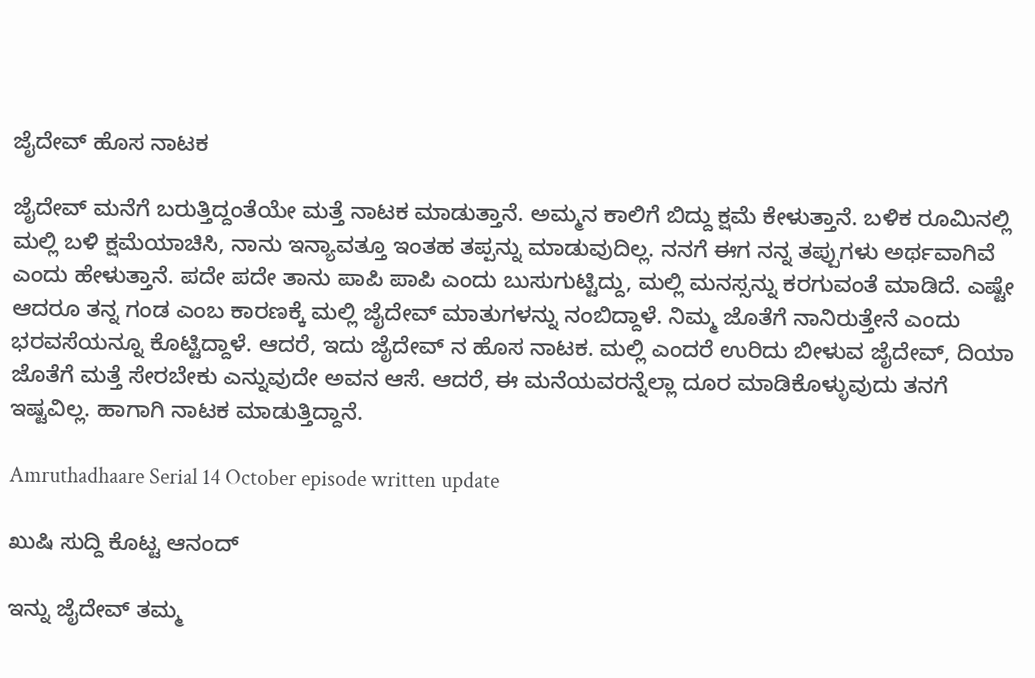ಜೈದೇವ್ ಹೊಸ ನಾಟಕ

ಜೈದೇವ್ ಮನೆಗೆ ಬರುತ್ತಿದ್ದಂತೆಯೇ ಮತ್ತೆ ನಾಟಕ ಮಾಡುತ್ತಾನೆ. ಅಮ್ಮನ ಕಾಲಿಗೆ ಬಿದ್ದು ಕ್ಷಮೆ ಕೇಳುತ್ತಾನೆ. ಬಳಿಕ ರೂಮಿನಲ್ಲಿ ಮಲ್ಲಿ ಬಳಿ ಕ್ಷಮೆಯಾಚಿಸಿ, ನಾನು ಇನ್ಯಾವತ್ತೂ ಇಂತಹ ತಪ್ಪನ್ನು ಮಾಡುವುದಿಲ್ಲ. ನನಗೆ ಈಗ ನನ್ನ ತಪ್ಪುಗಳು ಅರ್ಥವಾಗಿವೆ ಎಂದು ಹೇಳುತ್ತಾನೆ. ಪದೇ ಪದೇ ತಾನು ಪಾಪಿ ಪಾಪಿ ಎಂದು ಬುಸುಗುಟ್ಟಿದ್ದು, ಮಲ್ಲಿ ಮನಸ್ಸನ್ನು ಕರಗುವಂತೆ ಮಾಡಿದೆ. ಎಷ್ಟೇ ಆದರೂ ತನ್ನ ಗಂಡ ಎಂಬ ಕಾರಣಕ್ಕೆ ಮಲ್ಲಿ ಜೈದೇವ್ ಮಾತುಗಳನ್ನು ನಂಬಿದ್ದಾಳೆ. ನಿಮ್ಮ ಜೊತೆಗೆ ನಾನಿರುತ್ತೇನೆ ಎಂದು ಭರವಸೆಯನ್ನೂ ಕೊಟ್ಟಿದ್ದಾಳೆ. ಆದರೆ, ಇದು ಜೈದೇವ್ ನ ಹೊಸ ನಾಟಕ. ಮಲ್ಲಿ ಎಂದರೆ ಉರಿದು ಬೀಳುವ ಜೈದೇವ್, ದಿಯಾ ಜೊತೆಗೆ ಮತ್ತೆ ಸೇರಬೇಕು ಎನ್ನುವುದೇ ಅವನ ಆಸೆ. ಆದರೆ, ಈ ಮನೆಯವರನ್ನೆಲ್ಲಾ ದೂರ ಮಾಡಿಕೊಳ್ಳುವುದು ತನಗೆ ಇಷ್ಟವಿಲ್ಲ. ಹಾಗಾಗಿ ನಾಟಕ ಮಾಡುತ್ತಿದ್ದಾನೆ.

Amruthadhaare Serial 14 October episode written update

ಖುಷಿ ಸುದ್ದಿ ಕೊಟ್ಟ ಆನಂದ್

ಇನ್ನು ಜೈದೇವ್ ತಮ್ಮ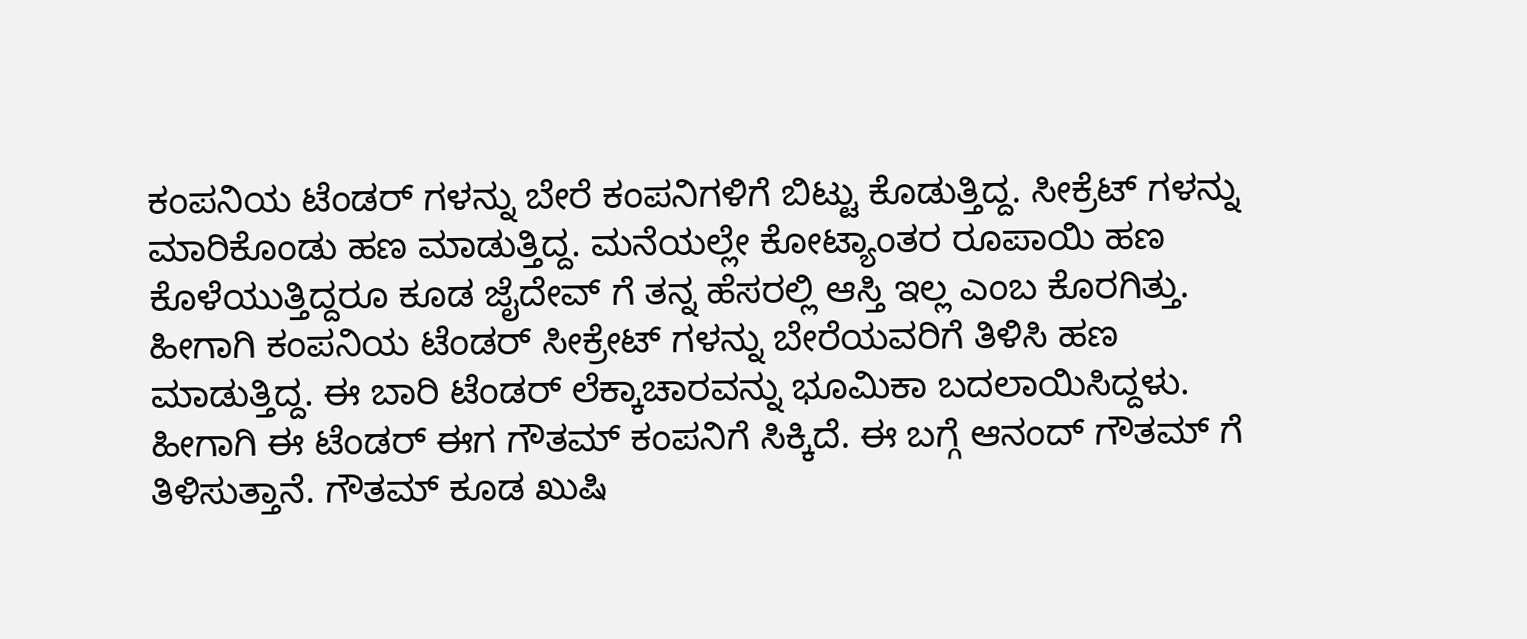ಕಂಪನಿಯ ಟೆಂಡರ್ ಗಳನ್ನು ಬೇರೆ ಕಂಪನಿಗಳಿಗೆ ಬಿಟ್ಟು ಕೊಡುತ್ತಿದ್ದ. ಸೀಕ್ರೆಟ್ ಗಳನ್ನು ಮಾರಿಕೊಂಡು ಹಣ ಮಾಡುತ್ತಿದ್ದ. ಮನೆಯಲ್ಲೇ ಕೋಟ್ಯಾಂತರ ರೂಪಾಯಿ ಹಣ ಕೊಳೆಯುತ್ತಿದ್ದರೂ ಕೂಡ ಜೈದೇವ್ ಗೆ ತನ್ನ ಹೆಸರಲ್ಲಿ ಆಸ್ತಿ ಇಲ್ಲ ಎಂಬ ಕೊರಗಿತ್ತು. ಹೀಗಾಗಿ ಕಂಪನಿಯ ಟೆಂಡರ್ ಸೀಕ್ರೇಟ್ ಗಳನ್ನು ಬೇರೆಯವರಿಗೆ ತಿಳಿಸಿ ಹಣ ಮಾಡುತ್ತಿದ್ದ. ಈ ಬಾರಿ ಟೆಂಡರ್ ಲೆಕ್ಕಾಚಾರವನ್ನು ಭೂಮಿಕಾ ಬದಲಾಯಿಸಿದ್ದಳು. ಹೀಗಾಗಿ ಈ ಟೆಂಡರ್ ಈಗ ಗೌತಮ್ ಕಂಪನಿಗೆ ಸಿಕ್ಕಿದೆ. ಈ ಬಗ್ಗೆ ಆನಂದ್ ಗೌತಮ್ ಗೆ ತಿಳಿಸುತ್ತಾನೆ. ಗೌತಮ್ ಕೂಡ ಖುಷಿ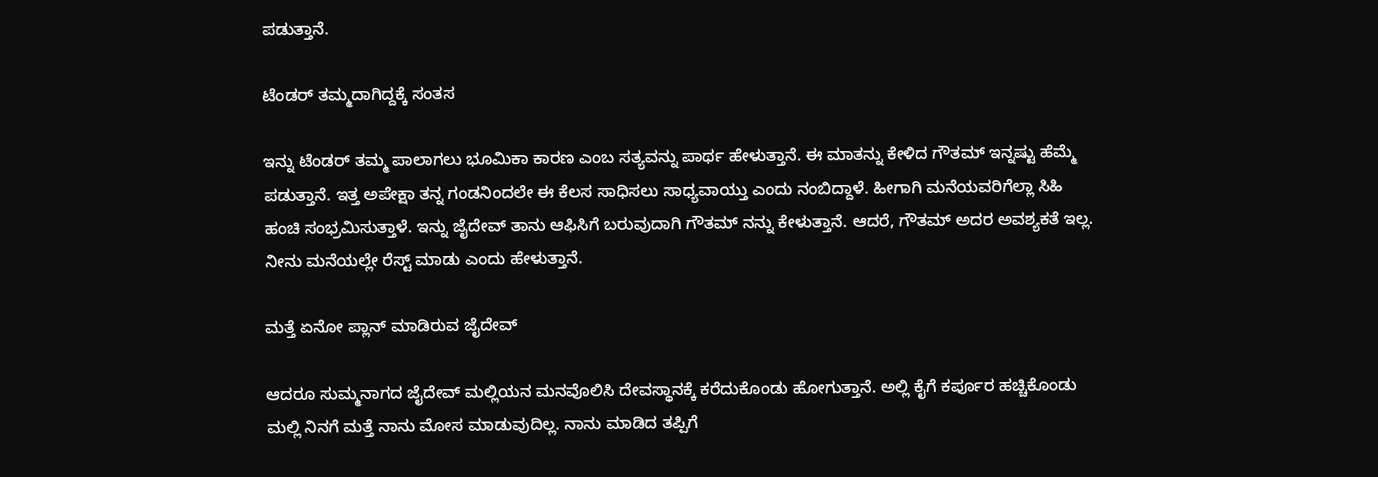ಪಡುತ್ತಾನೆ.

ಟೆಂಡರ್ ತಮ್ಮದಾಗಿದ್ದಕ್ಕೆ ಸಂತಸ

ಇನ್ನು ಟೆಂಡರ್ ತಮ್ಮ ಪಾಲಾಗಲು ಭೂಮಿಕಾ ಕಾರಣ ಎಂಬ ಸತ್ಯವನ್ನು ಪಾರ್ಥ ಹೇಳುತ್ತಾನೆ. ಈ ಮಾತನ್ನು ಕೇಳಿದ ಗೌತಮ್ ಇನ್ನಷ್ಟು ಹೆಮ್ಮೆ ಪಡುತ್ತಾನೆ. ಇತ್ತ ಅಪೇಕ್ಷಾ ತನ್ನ ಗಂಡನಿಂದಲೇ ಈ ಕೆಲಸ ಸಾಧಿಸಲು ಸಾಧ್ಯವಾಯ್ತು ಎಂದು ನಂಬಿದ್ದಾಳೆ. ಹೀಗಾಗಿ ಮನೆಯವರಿಗೆಲ್ಲಾ ಸಿಹಿ ಹಂಚಿ ಸಂಭ್ರಮಿಸುತ್ತಾಳೆ. ಇನ್ನು ಜೈದೇವ್ ತಾನು ಆಫಿಸಿಗೆ ಬರುವುದಾಗಿ ಗೌತಮ್ ನನ್ನು ಕೇಳುತ್ತಾನೆ. ಆದರೆ, ಗೌತಮ್ ಅದರ ಅವಶ್ಯಕತೆ ಇಲ್ಲ. ನೀನು ಮನೆಯಲ್ಲೇ ರೆಸ್ಟ್ ಮಾಡು ಎಂದು ಹೇಳುತ್ತಾನೆ.

ಮತ್ತೆ ಏನೋ ಪ್ಲಾನ್ ಮಾಡಿರುವ ಜೈದೇವ್

ಆದರೂ ಸುಮ್ಮನಾಗದ ಜೈದೇವ್ ಮಲ್ಲಿಯನ ಮನವೊಲಿಸಿ ದೇವಸ್ಥಾನಕ್ಕೆ ಕರೆದುಕೊಂಡು ಹೋಗುತ್ತಾನೆ. ಅಲ್ಲಿ ಕೈಗೆ ಕರ್ಪೂರ ಹಚ್ಚಿಕೊಂಡು ಮಲ್ಲಿ ನಿನಗೆ ಮತ್ತೆ ನಾನು ಮೋಸ ಮಾಡುವುದಿಲ್ಲ. ನಾನು ಮಾಡಿದ ತಪ್ಪಿಗೆ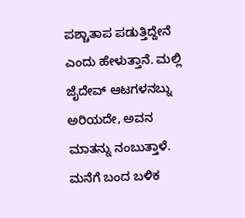ಪಶ್ಚಾತಾಪ ಪಡುತ್ತಿದ್ದೇನೆ ಎಂದು ಹೇಳುತ್ತಾನೆ. ಮಲ್ಲಿ ಜೈದೇವ್ ಆಟಗಳನಬ್ನು ಅರಿಯದೇ, ಅವನ ಮಾತನ್ನು ನಂಬುತ್ತಾಳೆ. ಮನೆಗೆ ಬಂದ ಬಳಿಕ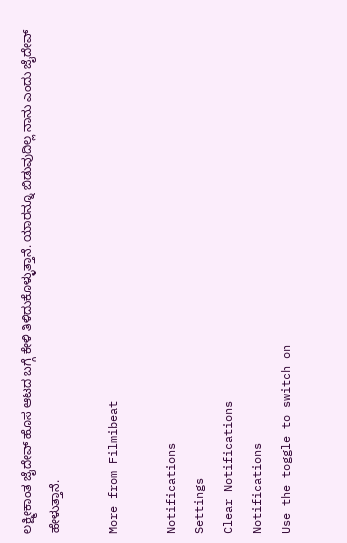ಲಕ್ಷ್ಮೀಕಾಂತ ಜೈದೇವ್ ಹೊಸ ಆಟದ ಬಗ್ಗೆ ಕೇಳಿ ತಿಳಿದುಕೊಳ್ಳುತ್ತಾನೆ. ಯಾರನ್ನೂ ಬಿಡುವುದಿಲ್ಲ ನಾನು ಎಂದು ಜೈದೇವ್ ಹೇಳುತ್ತಾನೆ.

More from Filmibeat

Notifications
Settings
Clear Notifications
Notifications
Use the toggle to switch on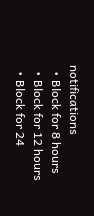notifications
  • Block for 8 hours
  • Block for 12 hours
  • Block for 24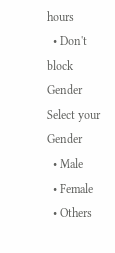hours
  • Don't block
Gender
Select your Gender
  • Male
  • Female
  • Others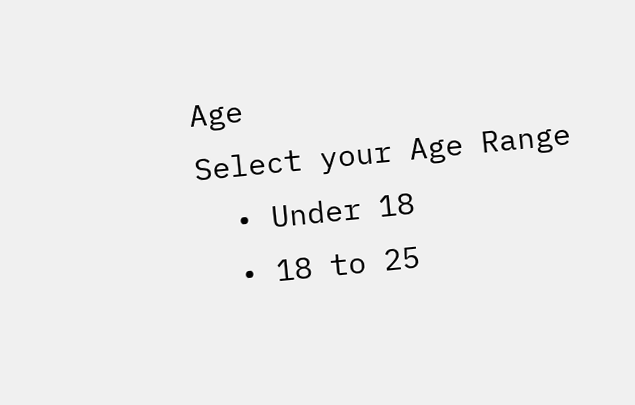Age
Select your Age Range
  • Under 18
  • 18 to 25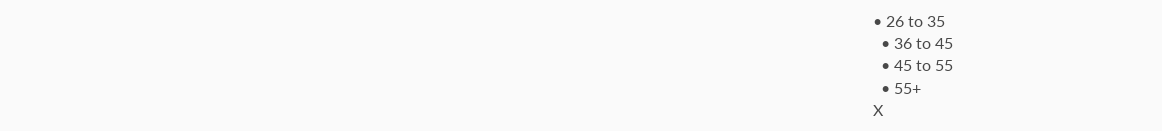• 26 to 35
  • 36 to 45
  • 45 to 55
  • 55+
X